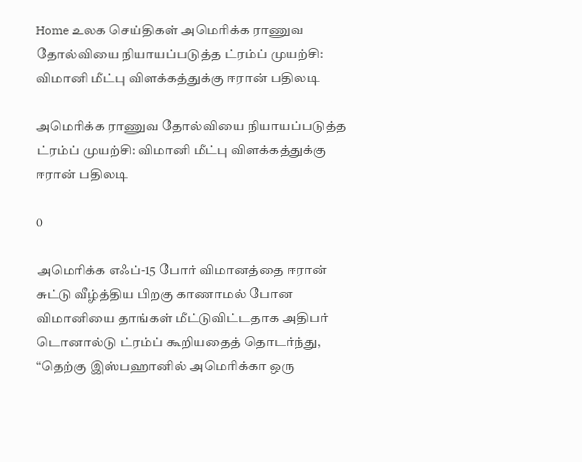Home உலக செய்திகள் அமெரிக்க ராணுவ தோல்வியை நியாயப்படுத்த ட்ரம்ப் முயற்சி: விமானி மீட்பு விளக்கத்துக்கு ஈரான் பதிலடி

அமெரிக்க ராணுவ தோல்வியை நியாயப்படுத்த ட்ரம்ப் முயற்சி: விமானி மீட்பு விளக்கத்துக்கு ஈரான் பதிலடி

0

அமெரிக்க எஃப்-15 போர் விமானத்தை ஈரான் சுட்டு வீழ்த்திய பிறகு காணாமல் போன விமானியை தாங்கள் மீட்டுவிட்டதாக அதிபர் டொனால்டு ட்ரம்ப் கூறியதைத் தொடர்ந்து, “தெற்கு இஸ்பஹானில் அமெரிக்கா ஒரு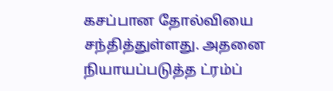கசப்பான தோல்வியை சந்தித்துள்ளது. அதனை நியாயப்படுத்த ட்ரம்ப்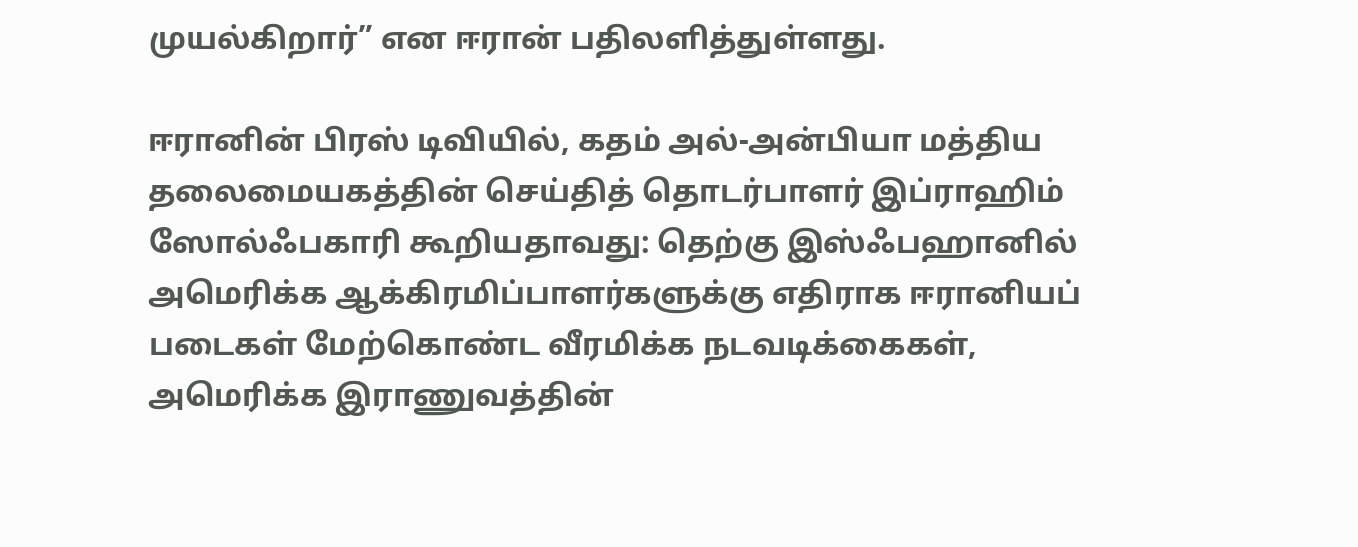முயல்கிறார்” என ஈரான் பதிலளித்துள்ளது.

ஈரானின் பிரஸ் டிவியில், கதம் அல்-அன்பியா மத்திய தலைமையகத்தின் செய்தித் தொடர்பாளர் இப்ராஹிம் ஸோல்ஃபகாரி கூறியதாவது: தெற்கு இஸ்ஃபஹானில் அமெரிக்க ஆக்கிரமிப்பாளர்களுக்கு எதிராக ஈரானியப் படைகள் மேற்கொண்ட வீரமிக்க நடவடிக்கைகள், அமெரிக்க இராணுவத்தின்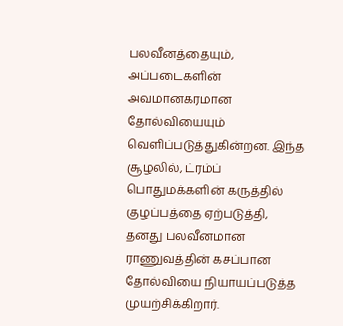பலவீனத்தையும், அப்படைகளின் அவமானகரமான தோல்வியையும் வெளிப்படுத்துகின்றன. இந்த சூழலில், ட்ரம்ப் பொதுமக்களின் கருத்தில் குழப்பத்தை ஏற்படுத்தி, தனது பலவீனமான ராணுவத்தின் கசப்பான தோல்வியை நியாயப்படுத்த முயற்சிக்கிறார்.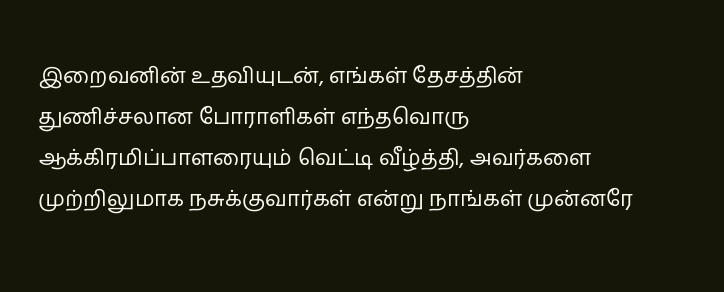இறைவனின் உதவியுடன், எங்கள் தேசத்தின் துணிச்சலான போராளிகள் எந்தவொரு ஆக்கிரமிப்பாளரையும் வெட்டி வீழ்த்தி, அவர்களை முற்றிலுமாக நசுக்குவார்கள் என்று நாங்கள் முன்னரே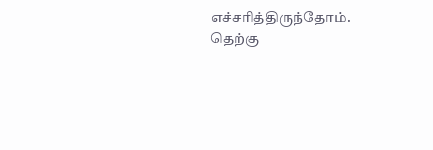எச்சரித்திருந்தோம். தெற்கு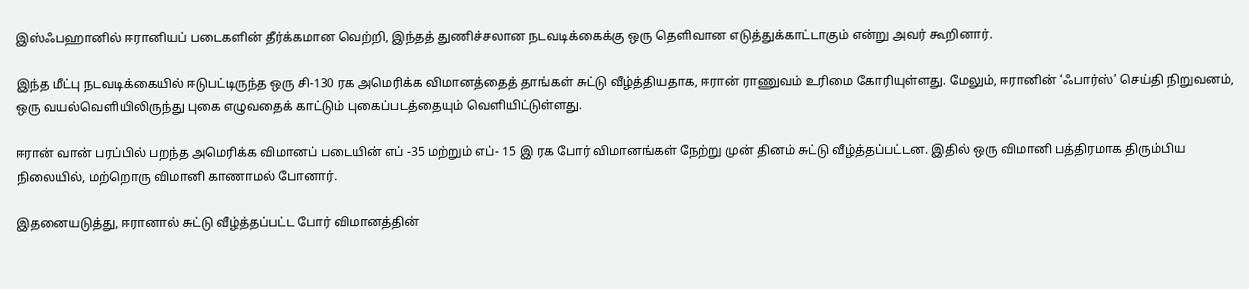இஸ்ஃபஹானில் ஈரானியப் படைகளின் தீர்க்கமான வெற்றி, இந்தத் துணிச்சலான நடவடிக்கைக்கு ஒரு தெளிவான எடுத்துக்காட்டாகும் என்று அவர் கூறினார்.

இந்த மீட்பு நடவடிக்கையில் ஈடுபட்டிருந்த ஒரு சி-130 ரக அமெரிக்க விமானத்தைத் தாங்கள் சுட்டு வீழ்த்தியதாக, ஈரான் ராணுவம் உரிமை கோரியுள்ளது. மேலும், ஈரானின் ‘ஃபார்ஸ்’ செய்தி நிறுவனம், ஒரு வயல்வெளியிலிருந்து புகை எழுவதைக் காட்டும் புகைப்படத்தையும் வெளியிட்டுள்ளது.

ஈரான் வான் பரப்பில் பறந்த அமெரிக்க விமானப் படையின் எப் -35 மற்றும் எப்- 15 இ ரக போர் விமானங்கள் நேற்று முன் தினம் சுட்டு வீழ்த்தப்பட்டன. இதில் ஒரு விமானி பத்திரமாக திரும்பிய நிலையில், மற்றொரு விமானி காணாமல் போனார்.

இதனையடுத்து, ஈரானால் சுட்டு வீழ்த்தப்பட்ட போர் விமானத்தின்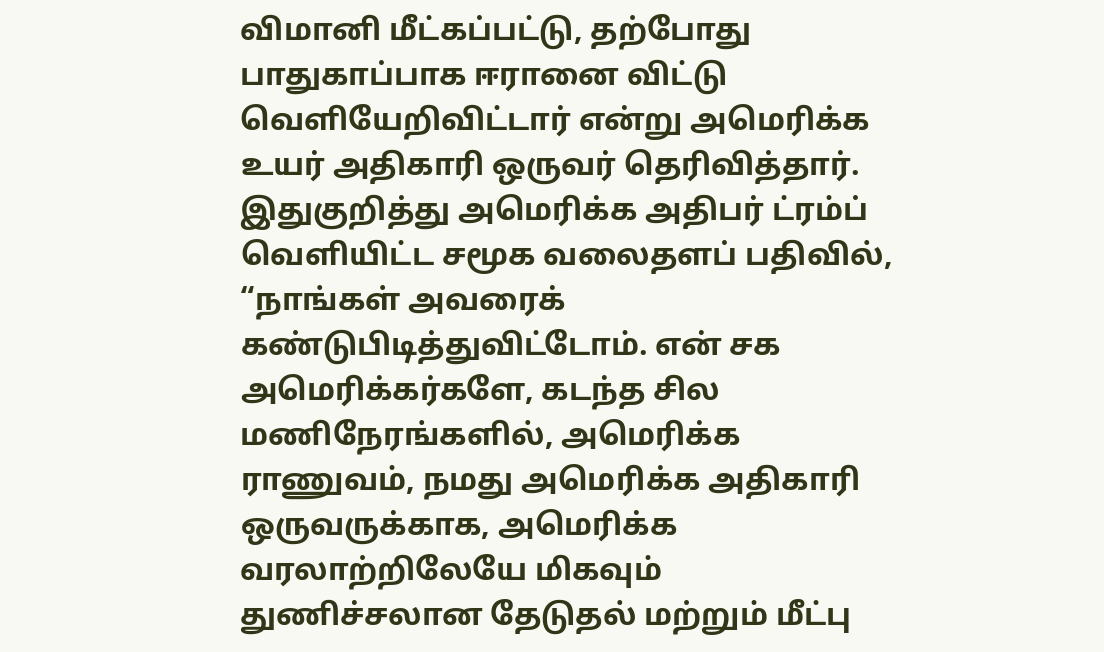விமானி மீட்கப்பட்டு, தற்போது பாதுகாப்பாக ஈரானை விட்டு வெளியேறிவிட்டார் என்று அமெரிக்க உயர் அதிகாரி ஒருவர் தெரிவித்தார். இதுகுறித்து அமெரிக்க அதிபர் ட்ரம்ப் வெளியிட்ட சமூக வலைதளப் பதிவில், “நாங்கள் அவரைக் கண்டுபிடித்துவிட்டோம். என் சக அமெரிக்கர்களே, கடந்த சில மணிநேரங்களில், அமெரிக்க ராணுவம், நமது அமெரிக்க அதிகாரி ஒருவருக்காக, அமெரிக்க வரலாற்றிலேயே மிகவும் துணிச்சலான தேடுதல் மற்றும் மீட்பு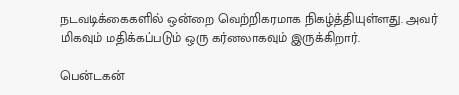நடவடிக்கைகளில் ஒன்றை வெற்றிகரமாக நிகழ்த்தியுள்ளது. அவர் மிகவும் மதிக்கப்படும் ஒரு கர்னலாகவும் இருக்கிறார்.

பென்டகன்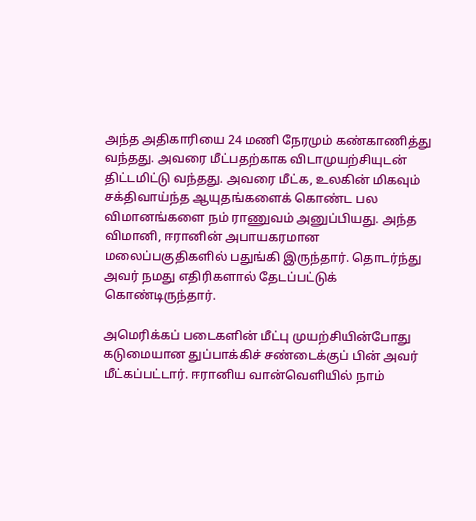அந்த அதிகாரியை 24 மணி நேரமும் கண்காணித்து வந்தது. அவரை மீட்பதற்காக விடாமுயற்சியுடன் திட்டமிட்டு வந்தது. அவரை மீட்க, உலகின் மிகவும் சக்திவாய்ந்த ஆயுதங்களைக் கொண்ட பல விமானங்களை நம் ராணுவம் அனுப்பியது. அந்த விமானி, ஈரானின் அபாயகரமான மலைப்பகுதிகளில் பதுங்கி இருந்தார். தொடர்ந்து அவர் நமது எதிரிகளால் தேடப்பட்டுக் கொண்டிருந்தார்.

அமெரிக்கப் படைகளின் மீட்பு முயற்சியின்போது கடுமையான துப்பாக்கிச் சண்டைக்குப் பின் அவர் மீட்கப்பட்டார். ஈரானிய வான்வெளியில் நாம்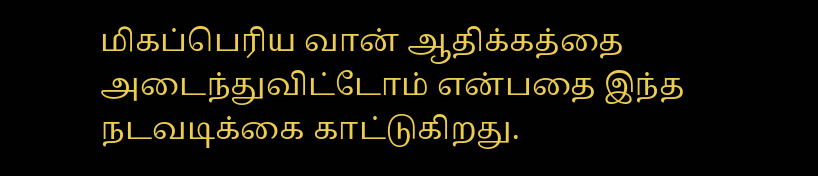மிகப்பெரிய வான் ஆதிக்கத்தை அடைந்துவிட்டோம் என்பதை இந்த நடவடிக்கை காட்டுகிறது.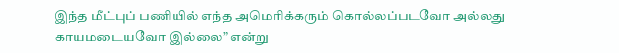இந்த மீட்புப் பணியில் எந்த அமெரிக்கரும் கொல்லப்படவோ அல்லது காயமடையவோ இல்லை” என்று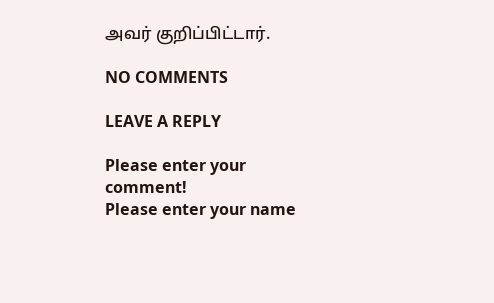அவர் குறிப்பிட்டார்.

NO COMMENTS

LEAVE A REPLY

Please enter your comment!
Please enter your name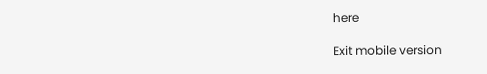here

Exit mobile version